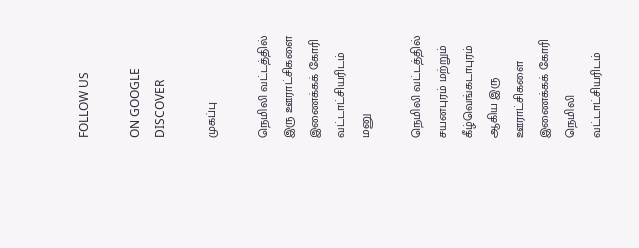FOLLOW US

ON GOOGLE DISCOVER

முகப்பு

நெமிலி வட்டத்தில் இரு ஊராட்சிகளை இணைக்கக் கோரி வட்டாட்சியரிடம் மனு

நெமிலி வட்டத்தில் சயனபுரம் மற்றும் கீழ்வெங்கடாபுரம் ஆகிய இரு ஊராட்சிகளை இணைக்கக் கோரி  நெமிலி வட்டாட்சியரிடம்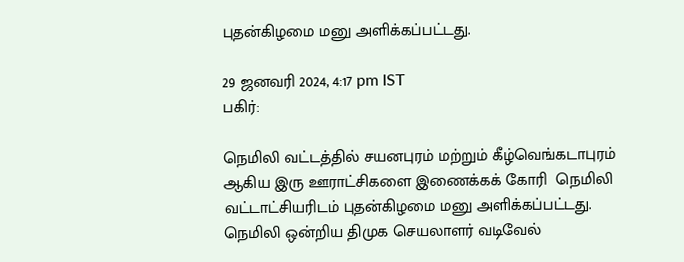புதன்கிழமை மனு அளிக்கப்பட்டது.

29 ஜனவரி 2024, 4:17 pm IST
பகிர்:

நெமிலி வட்டத்தில் சயனபுரம் மற்றும் கீழ்வெங்கடாபுரம் ஆகிய இரு ஊராட்சிகளை இணைக்கக் கோரி  நெமிலி வட்டாட்சியரிடம் புதன்கிழமை மனு அளிக்கப்பட்டது.
நெமிலி ஒன்றிய திமுக செயலாளர் வடிவேல்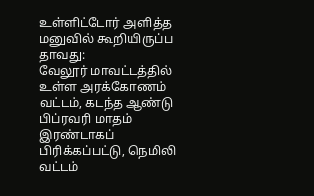உள்ளிட்டோர் அளித்த மனுவில் கூறியிருப்ப
தாவது:
வேலூர் மாவட்டத்தில் உள்ள அரக்கோணம் வட்டம், கடந்த ஆண்டு பிப்ரவரி மாதம் இரண்டாகப் பிரிக்கப்பட்டு, நெமிலி வட்டம்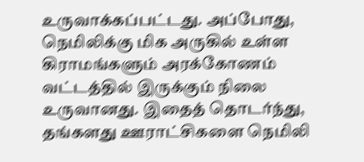உருவாக்கப்பட்டது. அப்போது, நெமிலிக்கு மிக அருகில் உள்ள கிராமங்களும் அரக்கோணம் வட்டத்தில் இருக்கும் நிலை உருவானது. இதைத் தொடர்ந்து, தங்களது ஊராட்சிகளை நெமிலி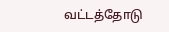வட்டத்தோடு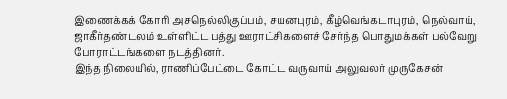இணைக்கக் கோரி அசநெல்லிகுப்பம், சயனபுரம், கீழ்வெங்கடாபுரம், நெல்வாய், ஜாகீர்தண்டலம் உள்ளிட்ட பத்து ஊராட்சிகளைச் சேர்ந்த பொதுமக்கள் பல்வேறு போராட்டங்களை நடத்தினர்.
இந்த நிலையில், ராணிப்பேட்டை கோட்ட வருவாய் அலுவலர் முருகேசன்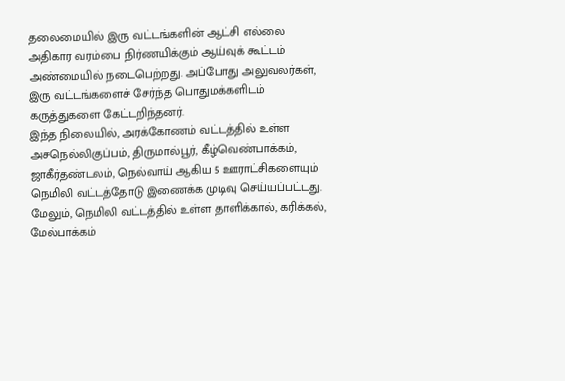தலைமையில் இரு வட்டங்களின் ஆட்சி எல்லை அதிகார வரம்பை நிர்ணயிக்கும் ஆய்வுக் கூட்டம் அண்மையில் நடைபெற்றது. அப்போது அலுவலர்கள், இரு வட்டங்களைச் சேர்ந்த பொதுமக்களிடம் கருத்துகளை கேட்டறிந்தனர்.
இந்த நிலையில், அரக்கோணம் வட்டத்தில் உள்ள அசநெல்லிகுப்பம், திருமால்பூர், கீழ்வெண்பாக்கம், ஜாகீர்தண்டலம், நெல்வாய் ஆகிய 5 ஊராட்சிகளையும் நெமிலி வட்டத்தோடு இணைக்க முடிவு செய்யப்பட்டது. மேலும், நெமிலி வட்டத்தில் உள்ள தாளிக்கால், கரிக்கல், மேல்பாக்கம்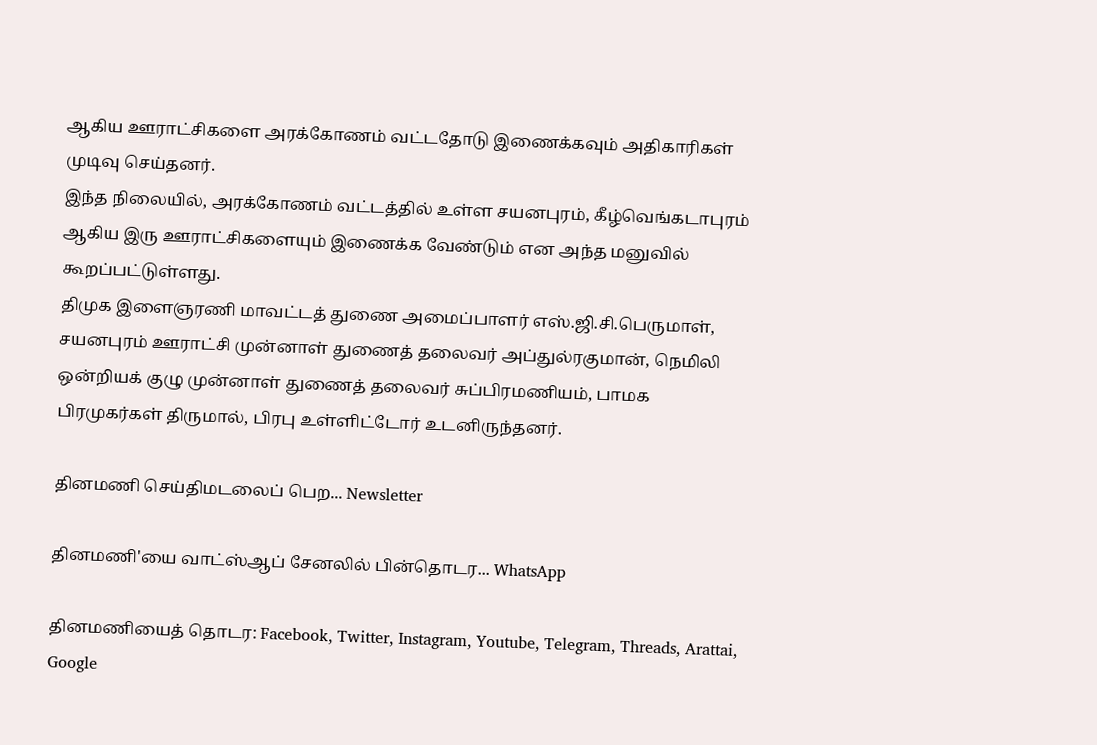ஆகிய ஊராட்சிகளை அரக்கோணம் வட்டதோடு இணைக்கவும் அதிகாரிகள் முடிவு செய்தனர்.
இந்த நிலையில், அரக்கோணம் வட்டத்தில் உள்ள சயனபுரம், கீழ்வெங்கடாபுரம் ஆகிய இரு ஊராட்சிகளையும் இணைக்க வேண்டும் என அந்த மனுவில் கூறப்பட்டுள்ளது.
திமுக இளைஞரணி மாவட்டத் துணை அமைப்பாளர் எஸ்.ஜி.சி.பெருமாள், சயனபுரம் ஊராட்சி முன்னாள் துணைத் தலைவர் அப்துல்ரகுமான், நெமிலி ஒன்றியக் குழு முன்னாள் துணைத் தலைவர் சுப்பிரமணியம், பாமக பிரமுகர்கள் திருமால், பிரபு உள்ளிட்டோர் உடனிருந்தனர்.

தினமணி செய்திமடலைப் பெற... Newsletter

தினமணி'யை வாட்ஸ்ஆப் சேனலில் பின்தொடர... WhatsApp

தினமணியைத் தொடர: Facebook, Twitter, Instagram, Youtube, Telegram, Threads, Arattai, Google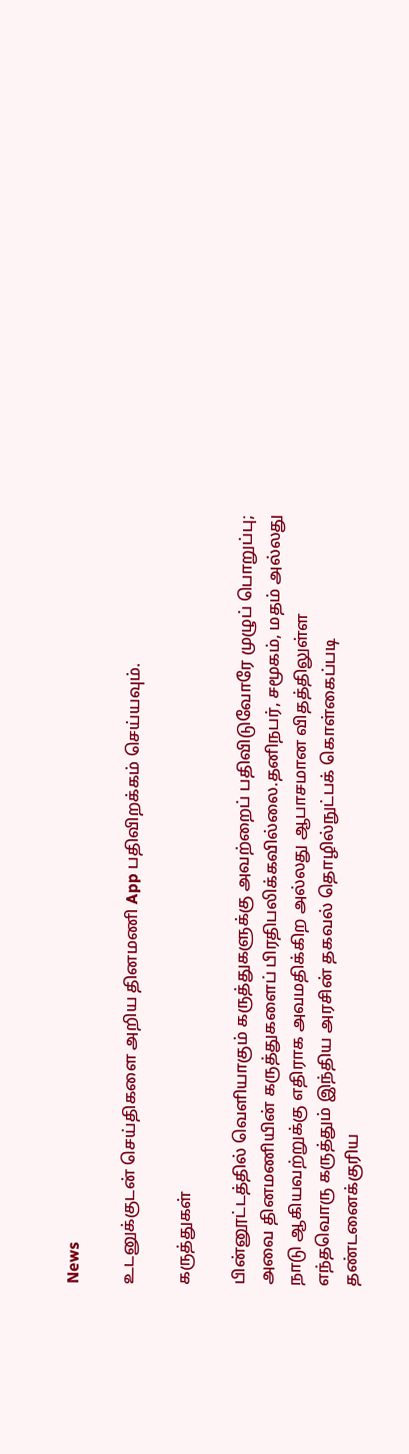News

உடனுக்குடன் செய்திகளை அறிய தினமணி App பதிவிறக்கம் செய்யவும்.

கருத்துகள்

பின்னூட்டத்தில் வெளியாகும் கருத்துகளுக்கு அவற்றைப் பதிவிடுவோரே முழுப் பொறுப்பு; அவை தினமணியின் கருத்துகளைப் பிரதிபலிக்கவில்லை.தனிநபர், சமூகம், மதம் அல்லது நாடு ஆகியவற்றுக்கு எதிராக அவமதிக்கிற அல்லது ஆபாசமான விதத்திலுள்ள எந்தவொரு கருத்தும் இந்திய அரசின் தகவல் தொழில்நுட்பக் கொள்கைப்படி தண்டனைக்குரிய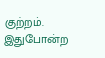குற்றம். இதுபோன்ற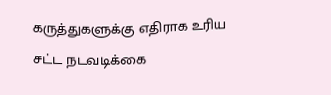கருத்துகளுக்கு எதிராக உரிய சட்ட நடவடிக்கை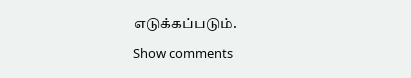எடுக்கப்படும்.

Show comments